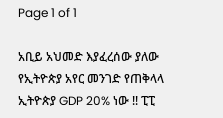Page 1 of 1

አቢይ አህመድ እያፈረሰው ያለው የኢትዮጵያ አየር መንገድ የጠቅላላ ኢትዮጵያ GDP 20% ነው !! ፒፒ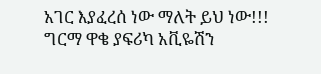አገር እያፈረሰ ነው ማለት ይህ ነው!!! ግርማ ዋቄ ያፍሪካ አቪዬሽን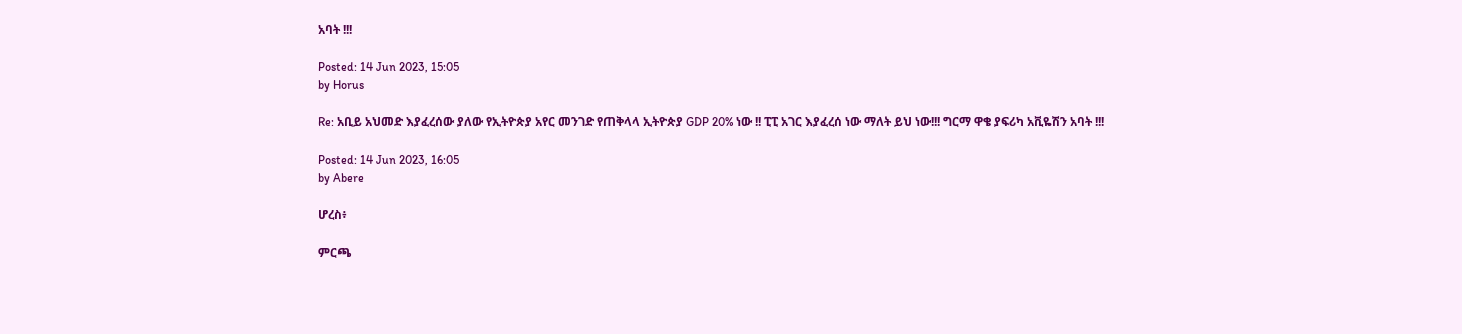አባት !!!

Posted: 14 Jun 2023, 15:05
by Horus

Re: አቢይ አህመድ እያፈረሰው ያለው የኢትዮጵያ አየር መንገድ የጠቅላላ ኢትዮጵያ GDP 20% ነው !! ፒፒ አገር እያፈረሰ ነው ማለት ይህ ነው!!! ግርማ ዋቄ ያፍሪካ አቪዬሽን አባት !!!

Posted: 14 Jun 2023, 16:05
by Abere

ሆረስ፥

ምርጫ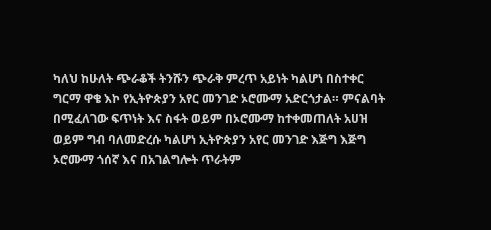ካለህ ከሁለት ጭራቆች ትንሹን ጭራቅ ምረጥ አይነት ካልሆነ በስተቀር ግርማ ዋቄ እኮ የኢትዮጵያን አየር መንገድ ኦሮሙማ አድርጎታል። ምናልባት በሚፈለገው ፍጥነት እና ስፋት ወይም በኦሮሙማ ከተቀመጠለት አሀዝ ወይም ግብ ባለመድረሱ ካልሆነ ኢትዮጵያን አየር መንገድ እጅግ እጅግ ኦሮሙማ ጎሰኛ እና በአገልግሎት ጥራትም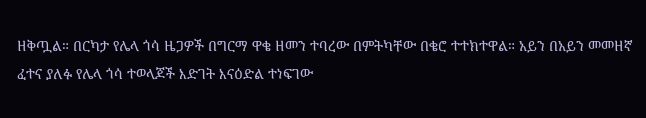ዘቅጧል። በርካታ የሌላ ጎሳ ዜጋዎች በግርማ ዋቄ ዘመን ተባረው በምትካቸው በቄሮ ተተክተዋል። አይን በአይን መመዘኛ ፈተና ያለፉ የሌላ ጎሳ ተወላጆች እድገት እናዕድል ተነፍገው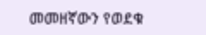መመዘኛውን የወደቁ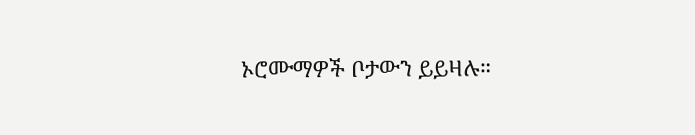ኦሮሙማዎች ቦታውን ይይዛሉ።